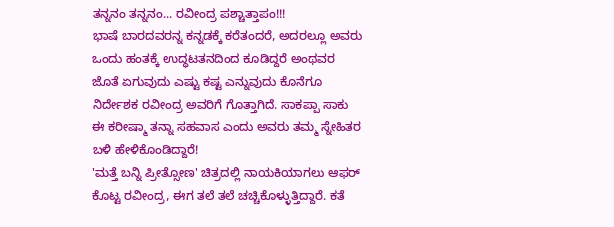ತನ್ನನಂ ತನ್ನನಂ... ರವೀಂದ್ರ ಪಶ್ಚಾತ್ತಾಪಂ!!!
ಭಾಷೆ ಬಾರದವರನ್ನ ಕನ್ನಡಕ್ಕೆ ಕರೆತಂದರೆ, ಅದರಲ್ಲೂ ಅವರು ಒಂದು ಹಂತಕ್ಕೆ ಉದ್ಧಟತನದಿಂದ ಕೂಡಿದ್ದರೆ ಅಂಥವರ ಜೊತೆ ಏಗುವುದು ಎಷ್ಟು ಕಷ್ಟ ಎನ್ನುವುದು ಕೊನೆಗೂ ನಿರ್ದೇಶಕ ರವೀಂದ್ರ ಅವರಿಗೆ ಗೊತ್ತಾಗಿದೆ. ಸಾಕಪ್ಪಾ ಸಾಕು ಈ ಕರೀಷ್ಮಾ ತನ್ನಾ ಸಹವಾಸ ಎಂದು ಅವರು ತಮ್ಮ ಸ್ನೇಹಿತರ ಬಳಿ ಹೇಳಿಕೊಂಡಿದ್ದಾರೆ!
'ಮತ್ತೆ ಬನ್ನಿ ಪ್ರೀತ್ಸೋಣ' ಚಿತ್ರದಲ್ಲಿ ನಾಯಕಿಯಾಗಲು ಆಫರ್ ಕೊಟ್ಟ ರವೀಂದ್ರ, ಈಗ ತಲೆ ತಲೆ ಚಚ್ಚಿಕೊಳ್ಳುತ್ತಿದ್ದಾರೆ. ಕತೆ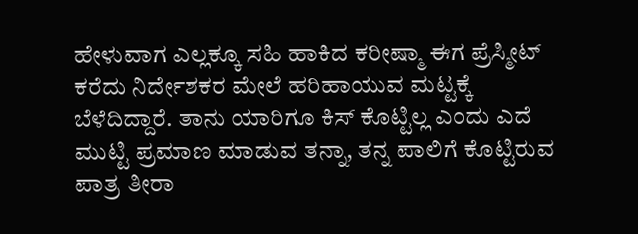ಹೇಳುವಾಗ ಎಲ್ಲಕ್ಕೂ ಸಹಿ ಹಾಕಿದ ಕರೀಷ್ಮಾ ಈಗ ಪ್ರೆಸ್ಮೀಟ್ ಕರೆದು ನಿರ್ದೇಶಕರ ಮೇಲೆ ಹರಿಹಾಯುವ ಮಟ್ಟಕ್ಕೆ ಬೆಳೆದಿದ್ದಾರೆ. ತಾನು ಯಾರಿಗೂ ಕಿಸ್ ಕೊಟ್ಟಿಲ್ಲ ಎಂದು ಎದೆ ಮುಟ್ಟಿ ಪ್ರಮಾಣ ಮಾಡುವ ತನ್ನಾ, ತನ್ನ ಪಾಲಿಗೆ ಕೊಟ್ಟಿರುವ ಪಾತ್ರ ತೀರಾ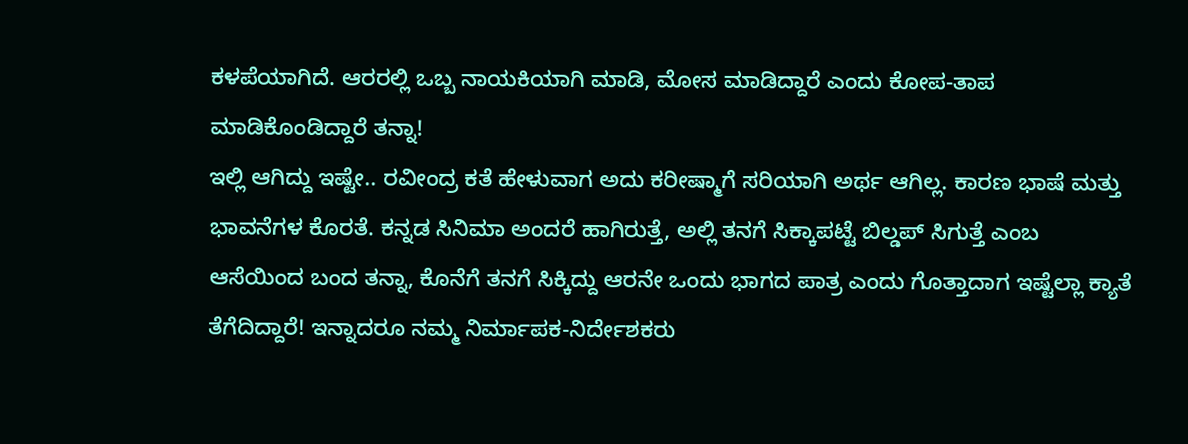ಕಳಪೆಯಾಗಿದೆ. ಆರರಲ್ಲಿ ಒಬ್ಬ ನಾಯಕಿಯಾಗಿ ಮಾಡಿ, ಮೋಸ ಮಾಡಿದ್ದಾರೆ ಎಂದು ಕೋಪ-ತಾಪ ಮಾಡಿಕೊಂಡಿದ್ದಾರೆ ತನ್ನಾ!
ಇಲ್ಲಿ ಆಗಿದ್ದು ಇಷ್ಟೇ.. ರವೀಂದ್ರ ಕತೆ ಹೇಳುವಾಗ ಅದು ಕರೀಷ್ಮಾಗೆ ಸರಿಯಾಗಿ ಅರ್ಥ ಆಗಿಲ್ಲ. ಕಾರಣ ಭಾಷೆ ಮತ್ತು ಭಾವನೆಗಳ ಕೊರತೆ. ಕನ್ನಡ ಸಿನಿಮಾ ಅಂದರೆ ಹಾಗಿರುತ್ತೆ, ಅಲ್ಲಿ ತನಗೆ ಸಿಕ್ಕಾಪಟ್ಟೆ ಬಿಲ್ಡಪ್ ಸಿಗುತ್ತೆ ಎಂಬ ಆಸೆಯಿಂದ ಬಂದ ತನ್ನಾ, ಕೊನೆಗೆ ತನಗೆ ಸಿಕ್ಕಿದ್ದು ಆರನೇ ಒಂದು ಭಾಗದ ಪಾತ್ರ ಎಂದು ಗೊತ್ತಾದಾಗ ಇಷ್ಟೆಲ್ಲಾ ಕ್ಯಾತೆ ತೆಗೆದಿದ್ದಾರೆ! ಇನ್ನಾದರೂ ನಮ್ಮ ನಿರ್ಮಾಪಕ-ನಿರ್ದೇಶಕರು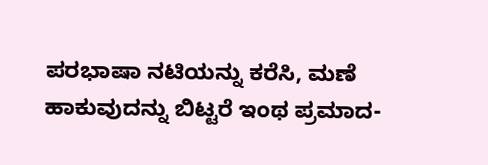ಪರಭಾಷಾ ನಟಿಯನ್ನು ಕರೆಸಿ, ಮಣೆ ಹಾಕುವುದನ್ನು ಬಿಟ್ಟರೆ ಇಂಥ ಪ್ರಮಾದ-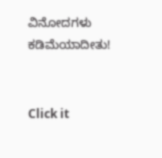ವಿನೋದಗಳು ಕಡಿಮೆಯಾದೀತು!


Click it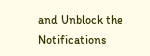and Unblock the Notifications